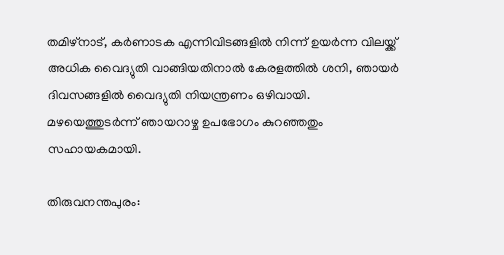തമിഴ്നാട്, കർണാടക എന്നിവിടങ്ങളിൽ നിന്ന് ഉയർന്ന വിലയ്ക്ക് അധിക വൈദ്യുതി വാങ്ങിയതിനാൽ കേരളത്തിൽ ശനി, ഞായർ ദിവസങ്ങളിൽ വൈദ്യുതി നിയന്ത്രണം ഒഴിവായി. മഴയെത്തുടർന്ന് ഞായറാഴ്ച ഉപഭോഗം കുറഞ്ഞതും സഹായകമായി.

തിരുവനന്തപുരം: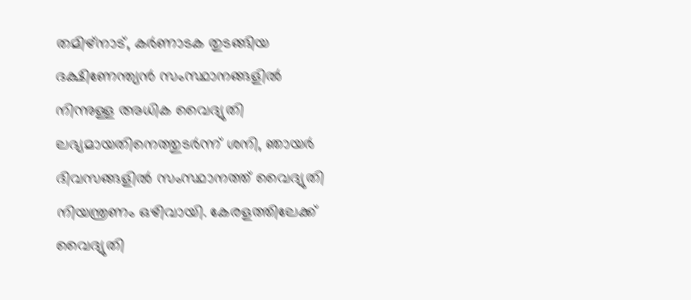തമിഴ്നാട്, കർണാടക തുടങ്ങിയ ദക്ഷിണേന്ത്യൻ സംസ്ഥാനങ്ങളിൽ നിന്നുള്ള അധിക വൈദ്യുതി ലഭ്യമായതിനെത്തുടർന്ന് ശനി, ഞായർ ദിവസങ്ങളിൽ സംസ്ഥാനത്ത് വൈദ്യുതി നിയന്ത്രണം ഒഴിവായി. കേരളത്തിലേക്ക് വൈദ്യുതി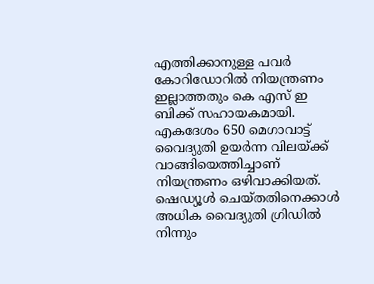എത്തിക്കാനുള്ള പവർ കോറിഡോറിൽ നിയന്ത്രണം ഇല്ലാത്തതും കെ എസ് ഇ ബിക്ക് സഹായകമായി. എകദേശം 650 മെഗാവാട്ട് വൈദ്യുതി ഉയർന്ന വിലയ്ക്ക് വാങ്ങിയെത്തിച്ചാണ് നിയന്ത്രണം ഒഴിവാക്കിയത്. ഷെഡ്യൂൾ ചെയ്തതിനെക്കാൾ അധിക വൈദ്യുതി ഗ്രിഡിൽ നിന്നും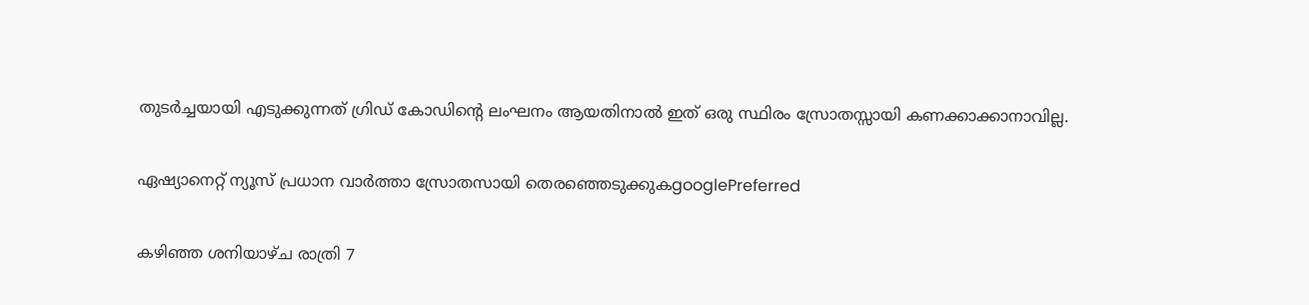തുടർച്ചയായി എടുക്കുന്നത് ഗ്രിഡ് കോഡിന്റെ ലംഘനം ആയതിനാൽ ഇത് ഒരു സ്ഥിരം സ്രോതസ്സായി കണക്കാക്കാനാവില്ല.

ഏഷ്യാനെറ്റ് ന്യൂസ് പ്രധാന വാർത്താ സ്രോതസായി തെരഞ്ഞെടുക്കുകgooglePreferred

കഴിഞ്ഞ ശനിയാഴ്ച രാത്രി 7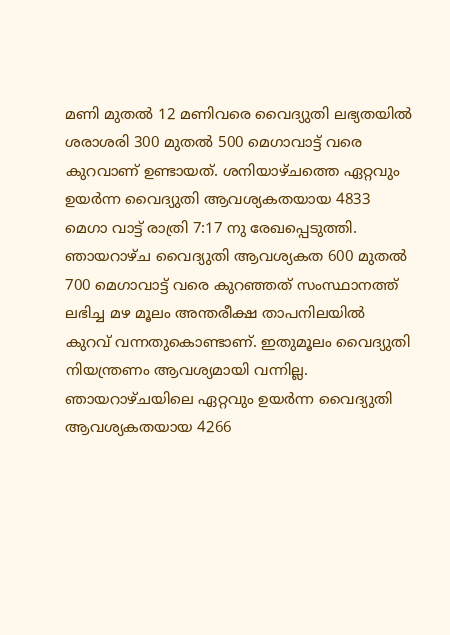മണി മുതൽ 12 മണിവരെ വൈദ്യുതി ലഭ്യതയിൽ ശരാശരി 300 മുതൽ 500 മെഗാവാട്ട് വരെ കുറവാണ് ഉണ്ടായത്. ശനിയാഴ്ചത്തെ ഏറ്റവും ഉയർന്ന വൈദ്യുതി ആവശ്യകതയായ 4833 മെഗാ വാട്ട് രാത്രി 7:17 നു രേഖപ്പെടുത്തി. ഞായറാഴ്ച വൈദ്യുതി ആവശ്യകത 600 മുതൽ 700 മെഗാവാട്ട് വരെ കുറഞ്ഞത് സംസ്ഥാനത്ത് ലഭിച്ച മഴ മൂലം അന്തരീക്ഷ താപനിലയില്‍ കുറവ് വന്നതുകൊണ്ടാണ്. ഇതുമൂലം വൈദ്യുതി നിയന്ത്രണം ആവശ്യമായി വന്നില്ല. ഞായറാഴ്ചയിലെ ഏറ്റവും ഉയർന്ന വൈദ്യുതി ആവശ്യകതയായ 4266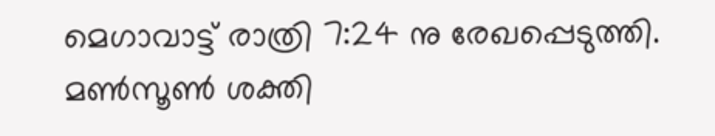മെഗാവാട്ട് രാത്രി 7:24 നു രേഖപ്പെടുത്തി. മൺസൂൺ ശക്തി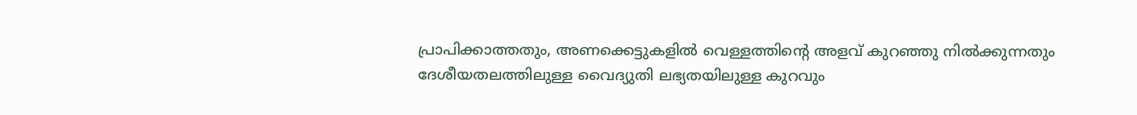പ്രാപിക്കാത്തതും, അണക്കെട്ടുകളിൽ വെള്ളത്തിന്റെ അളവ് കുറഞ്ഞു നിൽക്കുന്നതും ദേശീയതലത്തിലുള്ള വൈദ്യുതി ലഭ്യതയിലുള്ള കുറവും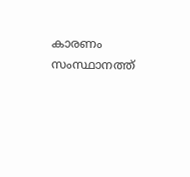കാരണം സംസ്ഥാനത്ത്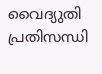വൈദ്യുതി പ്രതിസന്ധി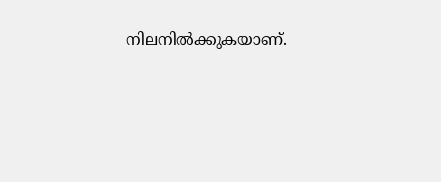നിലനിൽക്കുകയാണ്.